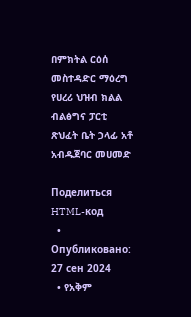በምክትል ርዕሰ መስተዳድር ማዕረግ የሀረሪ ህዝብ ክልል ብልፅግና ፓርቲ ጽህፈት ቤት ኃላፊ አቶ አብዱጀባር መሀመድ

Поделиться
HTML-код
  • Опубликовано: 27 сен 2024
  • የአቅም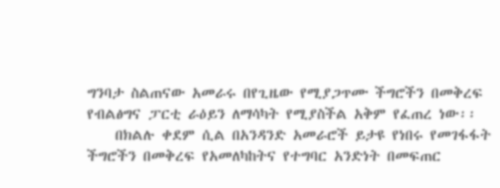ግንባታ ስልጠናው አመራሩ በየጊዜው የሚያጋጥሙ ችግሮችን በመቅረፍ የብልፅግና ፓርቲ ራዕይን ለማሳካት የሚያስችል አቅም የፈጠረ ነው፡፡
    በክልሉ ቀደም ሲል በአንዳንድ አመራሮች ይታዩ የነበሩ የመገፋፋት ችግሮችን በመቅረፍ የአመለካከትና የተግባር አንድነት በመፍጠር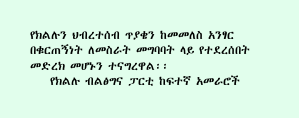የክልሉን ህብረተሰብ ጥያቄን ከመመለስ አንፃር በቁርጠኝነት ለመስራት መግባባት ላይ የተደረሰበት መድረክ መሆኑን ተናግረዋል፡፡
    የክልሉ ብልፅግና ፓርቲ ከፍተኛ አመራሮች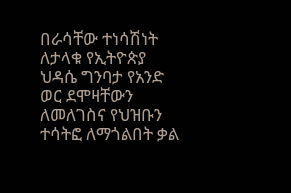በራሳቸው ተነሳሽነት ለታላቁ የኢትዮጵያ ህዳሴ ግንባታ የአንድ ወር ደሞዛቸውን ለመለገስና የህዝቡን ተሳትፎ ለማጎልበት ቃል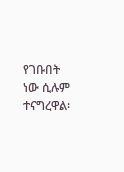የገቡበት ነው ሲሉም ተናግረዋል፡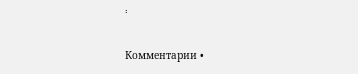፡

Комментарии •